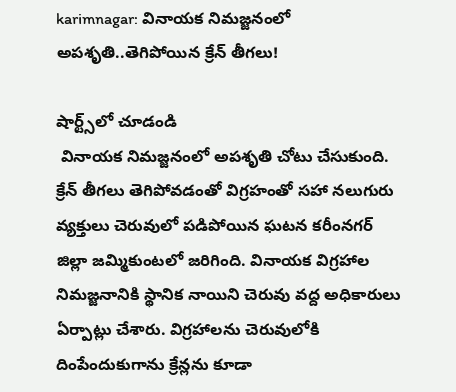karimnagar: వినాయక నిమజ్జనంలో అపశృతి..తెగిపోయిన క్రేన్ తీగలు!

షార్ట్స్‌లో చూడండి
 వినాయక నిమజ్జనంలో అపశృతి చోటు చేసుకుంది. క్రేన్ తీగలు తెగిపోవడంతో విగ్రహంతో సహా నలుగురు వ్యక్తులు చెరువులో పడిపోయిన ఘటన కరీంనగర్ జిల్లా జమ్మికుంటలో జరిగింది. వినాయక విగ్రహాల నిమజ్జనానికి స్థానిక నాయిని చెరువు వద్ద అధికారులు ఏర్పాట్లు చేశారు. విగ్రహాలను చెరువులోకి దింపేందుకుగాను క్రేన్లను కూడా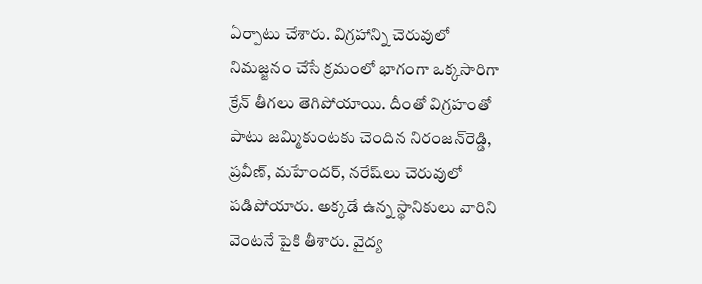ఏర్పాటు చేశారు. విగ్రహాన్ని చెరువులో నిమజ్జనం చేసే క్రమంలో భాగంగా ఒక్కసారిగా క్రేన్ తీగలు తెగిపోయాయి. దీంతో విగ్రహంతో పాటు జమ్మికుంటకు చెందిన నిరంజన్‌రెడ్డి, ప్రవీణ్, మహేందర్, నరేష్‌లు చెరువులో పడిపోయారు. అక్కడే ఉన్న స్థానికులు వారిని వెంటనే పైకి తీశారు. వైద్య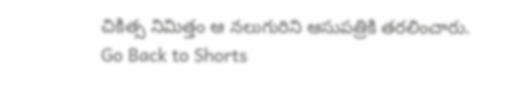చికిత్స నిమిత్తం ఆ నలుగురిని ఆసుపత్రికి తరలించారు.
Go Back to Shorts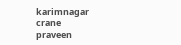karimnagar
crane
praveen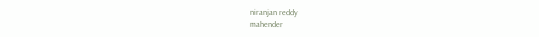niranjan reddy
mahender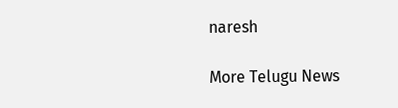naresh

More Telugu News